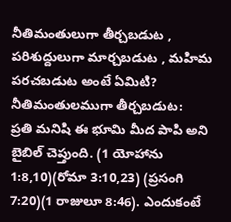నీతిమంతులుగా తీర్చబడుట , పరిశుద్దులుగా మార్చబడుట , మహిమ పరచబడుట అంటే ఏమిటి?
నీతిమంతులముగా తీర్చబడుట:
ప్రతి మనిషి ఈ భూమి మీద పాపి అని బైబిల్ చెప్తుంది. (1 యోహాను 1:8,10)(రోమా 3:10,23) (ప్రసంగి 7:20)(1 రాజులూ 8:46). ఎందుకంటే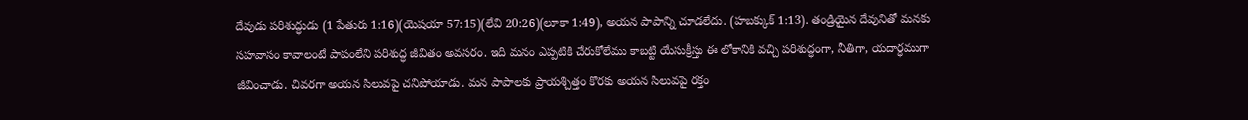దేవుడు పరిశుద్ధుడు (1 పేతురు 1:16)(యెషయా 57:15)(లేవి 20:26)(లూకా 1:49), అయన పాపాన్ని చూడలేదు. (హబక్కుక్ 1:13). తండ్రియైన దేవునితో మనకు సహవాసం కావాలంటే పాపంలేని పరిశుద్ధ జీవితం అవసరం. ఇది మనం ఎప్పటికి చేరుకోలేము కాబట్టి యేసుక్రీస్తు ఈ లోకానికి వచ్చి పరిశుద్ధంగా, నీతిగా, యదార్ధముగా జీవించాడు. చివరగా అయన సిలువపై చనిపోయాడు. మన పాపాలకు ప్రాయశ్చిత్తం కొరకు అయన సిలువపై రక్తం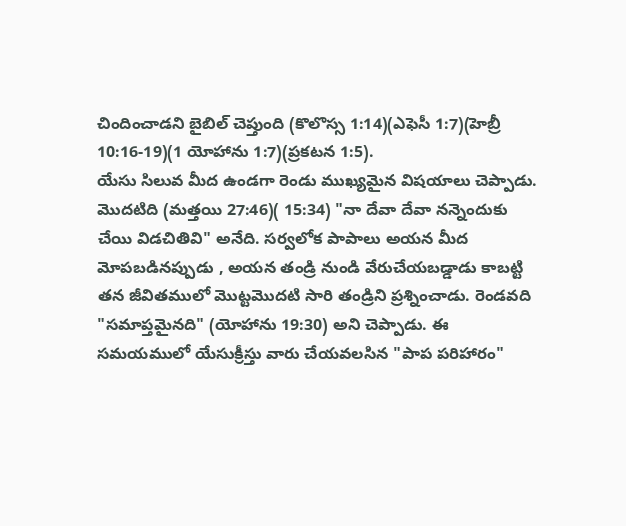చిందించాడని బైబిల్ చెప్తుంది (కొలొస్స 1:14)(ఎఫెసీ 1:7)(హెబ్రీ 10:16-19)(1 యోహాను 1:7)(ప్రకటన 1:5).
యేసు సిలువ మీద ఉండగా రెండు ముఖ్యమైన విషయాలు చెప్పాడు. మొదటిది (మత్తయి 27:46)( 15:34) "నా దేవా దేవా నన్నెందుకు చేయి విడచితివి" అనేది. సర్వలోక పాపాలు అయన మీద మోపబడినప్పుడు , అయన తండ్రి నుండి వేరుచేయబడ్డాడు కాబట్టి తన జీవితములో మొట్టమొదటి సారి తండ్రిని ప్రశ్నించాడు. రెండవది "సమాప్తమైనది" (యోహాను 19:30) అని చెప్పాడు. ఈ సమయములో యేసుక్రీస్తు వారు చేయవలసిన "పాప పరిహారం"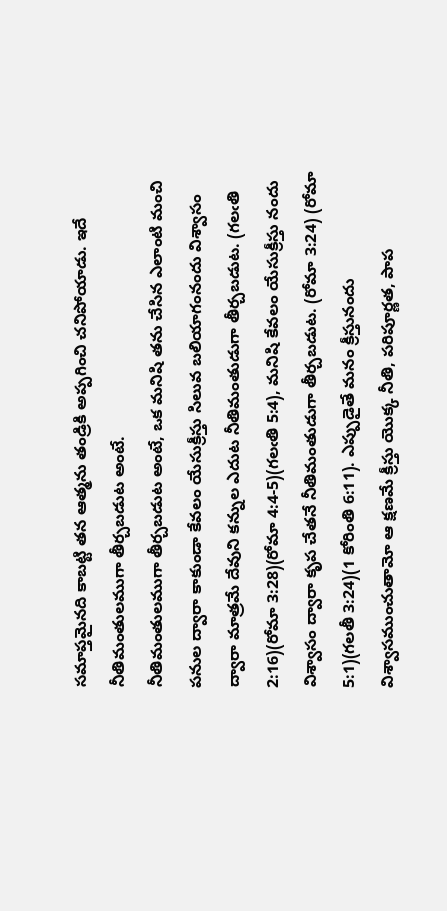సమాప్తమైనది కాబట్టి తన ఆత్మను తండ్రికి అప్పగించి చనిపోయాడు. ఇదే నీతిమంతులముగా తీర్చబడుట అంటే.
నీతిమంతులముగా తీర్చబడుట అంటే, ఒక మనిషి తను చేసిన ఎలాంటి మంచి పనుల ద్వారా కాకుండా కేవలం యేసుక్రీస్తు సిలువ బలియాగంనందు విశ్వాసం ద్వారా మాత్రమే దేవుని కన్నుల ఎదుట నీతిమంతుడుగా తీర్చబడుట. (గలఁతి 2:16)(రోమా 3:28)(రోమా 4:4-5)(గలఁతి 5:4), మనిషి కేవలం యేసుక్రీస్తు నందు విశ్వాసం ద్వారా కృప చేతనే నీతిమంతుడుగా తీర్చబడుట. (రోమా 3:24) (రోమా 5:1)(గలతీ 3:24)(1 కోరింతి 6:11). ఎప్పుడైతే మనం క్రీస్తునందు విశ్వాసముంచుతామో ఆ క్షణమే క్రీస్తు యొక్క నీతి, పరిపూర్ణత, పాప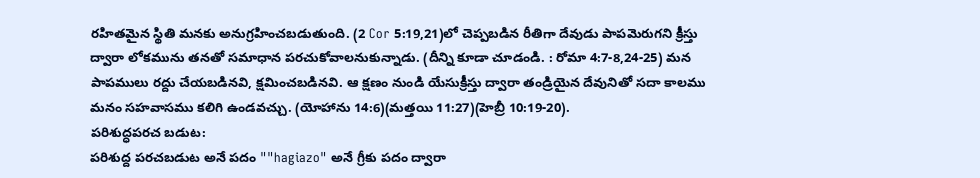రహితమైన స్థితి మనకు అనుగ్రహించబడుతుంది. (2 Cor 5:19,21)లో చెప్పబడిన రీతిగా దేవుడు పాపమెరుగని క్రీస్తు ద్వారా లోకమును తనతో సమాధాన పరచుకోవాలనుకున్నాడు. (దీన్ని కూడా చూడండి. : రోమా 4:7-8,24-25) మన పాపములు రద్దు చేయబడినవి, క్షమించబడినవి. ఆ క్షణం నుండి యేసుక్రీస్తు ద్వారా తండ్రియైన దేవునితో సదా కాలము మనం సహవాసము కలిగి ఉండవచ్చు. (యోహాను 14:6)(మత్తయి 11:27)(హెబ్రీ 10:19-20).
పరిశుద్ధపరచ బడుట:
పరిశుద్ద పరచబడుట అనే పదం ""hagiazo" అనే గ్రీకు పదం ద్వారా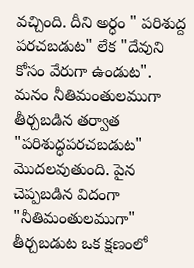వచ్చింది. దీని అర్ధం " పరిశుద్ద పరచబడుట" లేక "దేవుని కోసం వేరుగా ఉండుట". మనం నీతిమంతులముగా తీర్చబడిన తర్వాత "పరిశుద్ధపరచబడుట" మొదలవుతుంది. పైన చెప్పబడిన విదంగా "నీతిమంతులముగా" తీర్చబడుట ఒక క్షణంలో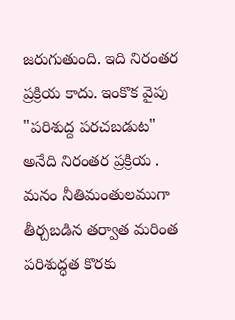జరుగుతుంది. ఇది నిరంతర ప్రక్రియ కాదు. ఇంకొక వైపు "పరిశుద్ద పరచబడుట" అనేది నిరంతర ప్రక్రియ . మనం నీతిమంతులముగా తీర్చబడిన తర్వాత మరింత పరిశుద్ధత కొరకు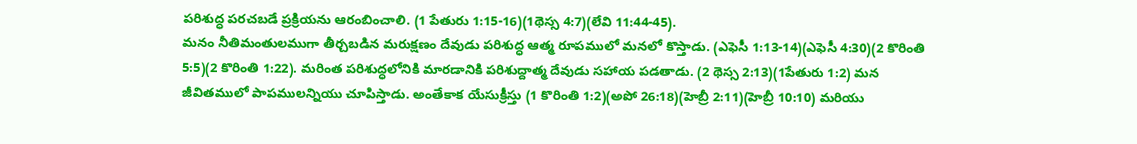పరిశుద్ధ పరచబడే ప్రక్రియను ఆరంబించాలి. (1 పేతురు 1:15-16)(1థెస్స 4:7)(లేవి 11:44-45).
మనం నీతిమంతులముగా తీర్చబడిన మరుక్షణం దేవుడు పరిశుద్ధ ఆత్మ రూపములో మనలో కొస్తాడు. (ఎఫెసీ 1:13-14)(ఎఫెసీ 4:30)(2 కొరింతి 5:5)(2 కొరింతి 1:22). మరింత పరిశుద్ధలోనికి మారడానికి పరిశుద్దాత్మ దేవుడు సహాయ పడతాడు. (2 థెస్స 2:13)(1పేతురు 1:2) మన జీవితములో పాపములన్నియు చూపిస్తాడు. అంతేకాక యేసుక్రీస్తు (1 కొరింతి 1:2)(అపో 26:18)(హెబ్రీ 2:11)(హెబ్రీ 10:10) మరియు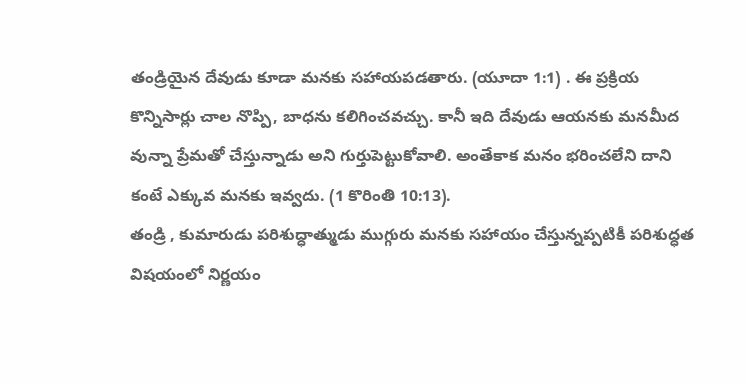తండ్రియైన దేవుడు కూడా మనకు సహాయపడతారు. (యూదా 1:1) . ఈ ప్రక్రియ కొన్నిసార్లు చాల నొప్పి, బాధను కలిగించవచ్చు. కానీ ఇది దేవుడు ఆయనకు మనమీద వున్నా ప్రేమతో చేస్తున్నాడు అని గుర్తుపెట్టుకోవాలి. అంతేకాక మనం భరించలేని దాని కంటే ఎక్కువ మనకు ఇవ్వదు. (1 కొరింతి 10:13).
తండ్రి , కుమారుడు పరిశుద్ధాత్ముడు ముగ్గురు మనకు సహాయం చేస్తున్నప్పటికీ పరిశుద్ధత విషయంలో నిర్ణయం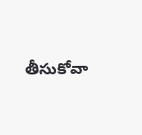తీసుకోవా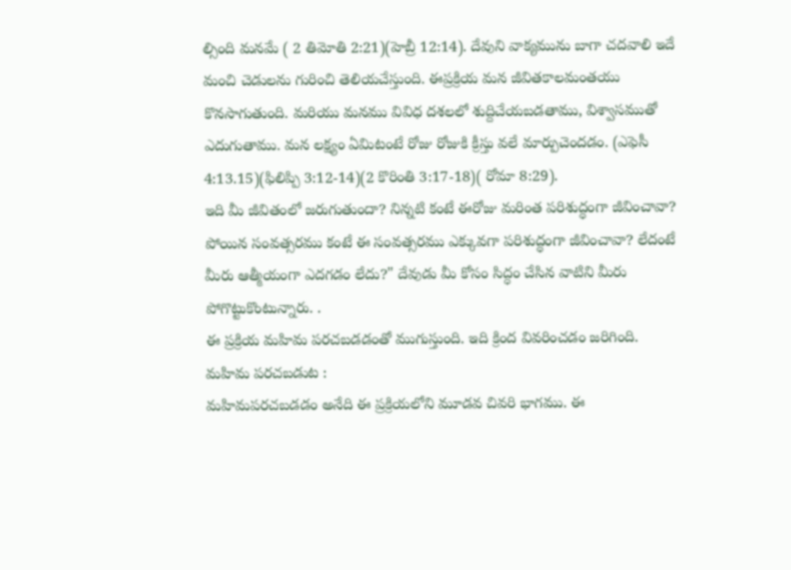ల్సింది మనమే ( 2 తిమోతి 2:21)(హెబ్రీ 12:14). దేవుని వాక్యమును బాగా చదవాలి ఇదే మంచి చెడులను గురించి తెలియచేస్తుంది. ఈప్రక్రియ మన జీవితకాలమంతయు కొనసాగుతుంది. మరియు మనము వివిధ దశలలో శుద్దిచేయబడతాము, విశ్వాసముతో ఎదుగుతాము. మన లక్ష్యం ఏమిటంటే రోజు రోజుకి క్రీస్తు వలే మార్పుచెందడం. (ఎఫెసీ 4:13.15)(ఫిలిప్పి 3:12-14)(2 కొరింతి 3:17-18)( రోమా 8:29).
ఇది మీ జీవితంలో జరుగుతుందా? నిన్నటి కంటే ఈరోజు మరింత పరిశుద్ధంగా జీవించావా? పోయిన సంవత్సరము కంటే ఈ సంవత్సరము ఎక్కువగా పరిశుద్ధంగా జీవించావా? లేదంటే మీరు ఆత్మీయంగా ఎదగడం లేదు?" దేవుడు మీ కోసం సిద్ధం చేసిన వాటిని మీరు పోగొట్టుకొంటున్నారు. .
ఈ ప్రక్రియ మహిమ పరచబడడంతో ముగుస్తుంది. ఇది క్రింద వివరించడం జరిగింది.
మహిమ పరచబడుట :
మహిమపరచబడడం అనేది ఈ ప్రక్రియలోని మూడవ చివరి భాగము. ఈ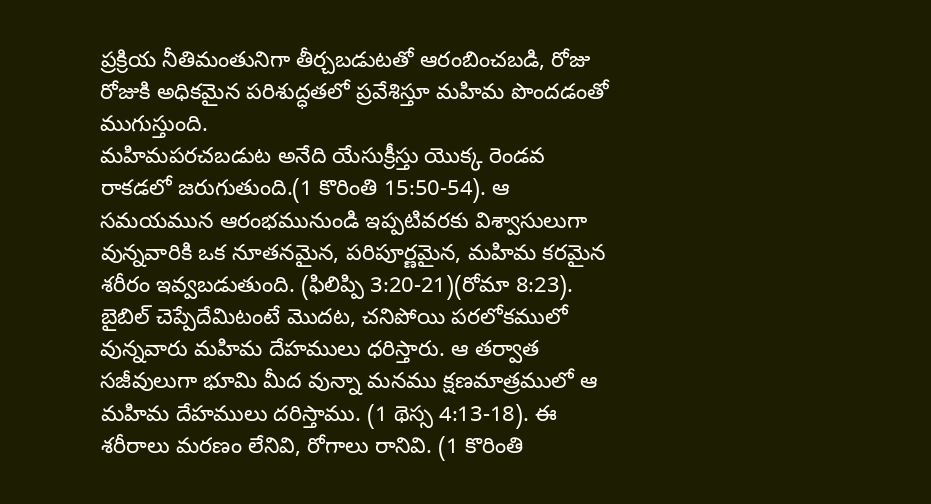ప్రక్రియ నీతిమంతునిగా తీర్చబడుటతో ఆరంబించబడి, రోజు రోజుకి అధికమైన పరిశుద్ధతలో ప్రవేశిస్తూ మహిమ పొందడంతో ముగుస్తుంది.
మహిమపరచబడుట అనేది యేసుక్రీస్తు యొక్క రెండవ రాకడలో జరుగుతుంది.(1 కొరింతి 15:50-54). ఆ సమయమున ఆరంభమునుండి ఇప్పటివరకు విశ్వాసులుగా వున్నవారికి ఒక నూతనమైన, పరిపూర్ణమైన, మహిమ కరమైన శరీరం ఇవ్వబడుతుంది. (ఫిలిప్పి 3:20-21)(రోమా 8:23). బైబిల్ చెప్పేదేమిటంటే మొదట, చనిపోయి పరలోకములో వున్నవారు మహిమ దేహములు ధరిస్తారు. ఆ తర్వాత సజీవులుగా భూమి మీద వున్నా మనము క్షణమాత్రములో ఆ మహిమ దేహములు దరిస్తాము. (1 థెస్స 4:13-18). ఈ శరీరాలు మరణం లేనివి, రోగాలు రానివి. (1 కొరింతి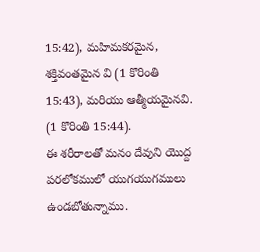15:42), మహిమకరమైన, శక్తివంతమైన వి (1 కొరింతి 15:43), మరియు ఆత్మీయమైనవి. (1 కొరింతి 15:44).
ఈ శరీరాలతో మనం దేవుని యొద్ద పరలోకములో యుగయుగములు ఉండబోతున్నాము.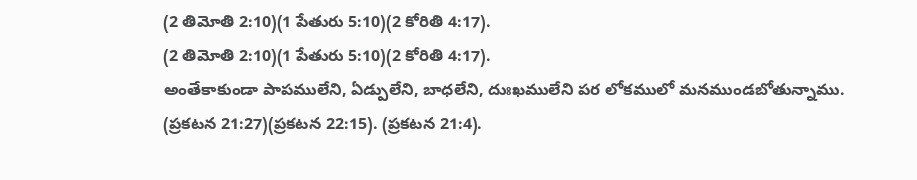(2 తిమోతి 2:10)(1 పేతురు 5:10)(2 కోరితి 4:17).
(2 తిమోతి 2:10)(1 పేతురు 5:10)(2 కోరితి 4:17).
అంతేకాకుండా పాపములేని, ఏడ్పులేని, బాధలేని, దుఃఖములేని పర లోకములో మనముండబోతున్నాము. (ప్రకటన 21:27)(ప్రకటన 22:15). (ప్రకటన 21:4).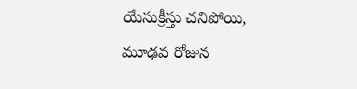యేసుక్రీస్తు చనిపోయి, మూఢవ రోజున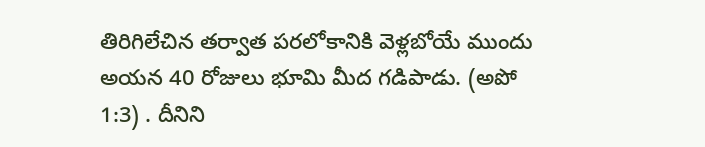తిరిగిలేచిన తర్వాత పరలోకానికి వెళ్లబోయే ముందు అయన 40 రోజులు భూమి మీద గడిపాడు. (అపో 1:3) . దీనిని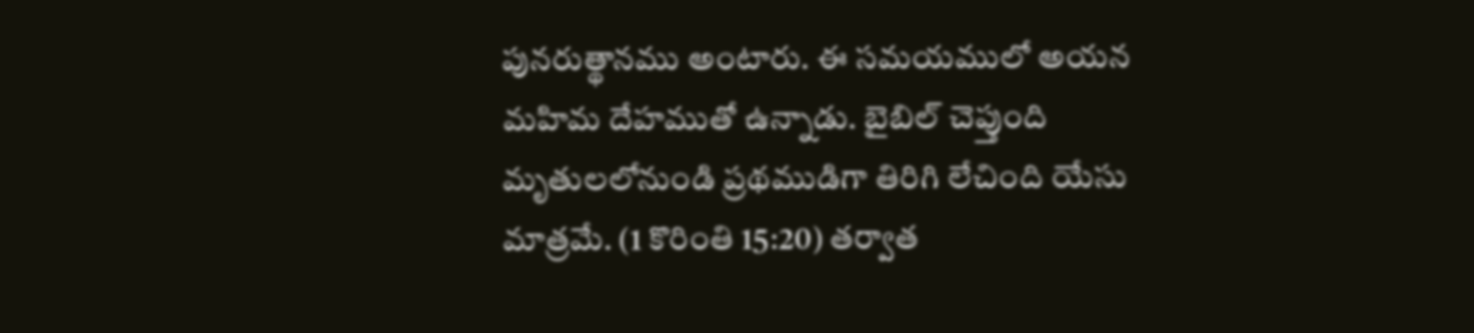పునరుత్థానము అంటారు. ఈ సమయములో అయన మహిమ దేహముతో ఉన్నాడు. బైబిల్ చెప్తుంది మృతులలోనుండి ప్రథముడిగా తిరిగి లేచింది యేసు మాత్రమే. (1 కొరింతి 15:20) తర్వాత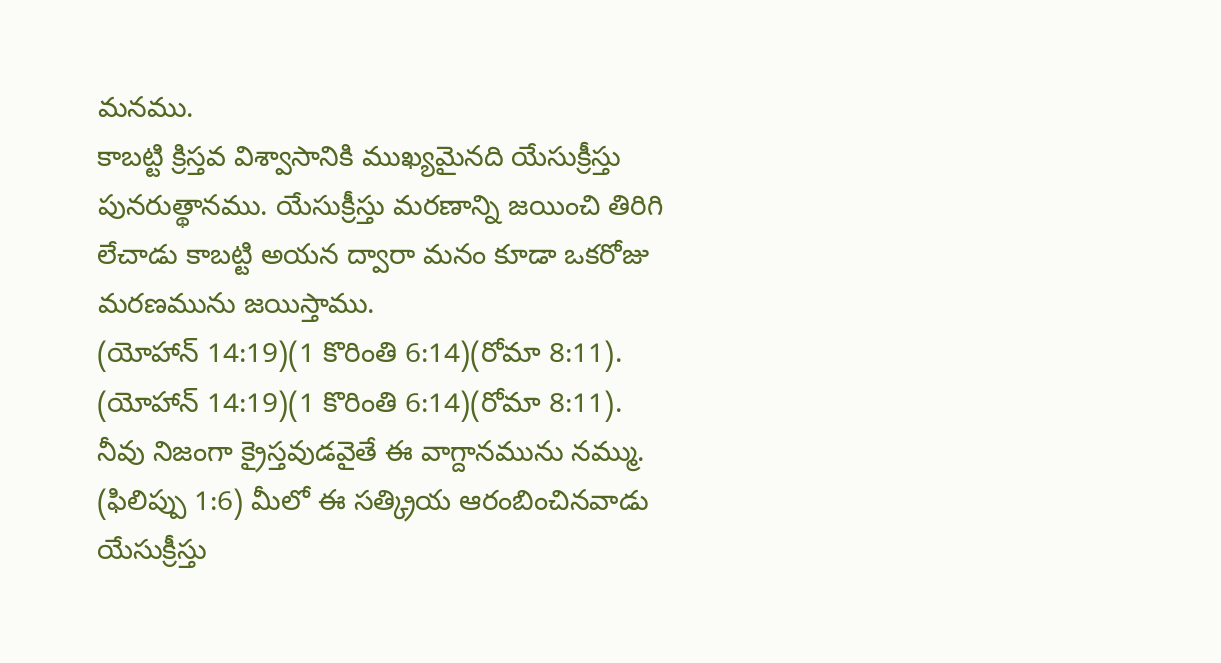మనము.
కాబట్టి క్రిస్తవ విశ్వాసానికి ముఖ్యమైనది యేసుక్రీస్తు పునరుత్థానము. యేసుక్రీస్తు మరణాన్ని జయించి తిరిగి లేచాడు కాబట్టి అయన ద్వారా మనం కూడా ఒకరోజు మరణమును జయిస్తాము.
(యోహాన్ 14:19)(1 కొరింతి 6:14)(రోమా 8:11).
(యోహాన్ 14:19)(1 కొరింతి 6:14)(రోమా 8:11).
నీవు నిజంగా క్రైస్తవుడవైతే ఈ వాగ్దానమును నమ్ము. (ఫిలిప్పు 1:6) మీలో ఈ సత్క్రియ ఆరంబించినవాడు యేసుక్రీస్తు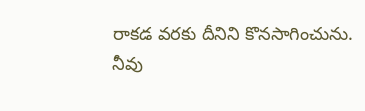రాకడ వరకు దీనిని కొనసాగించును.
నీవు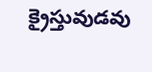క్రైస్తువుడవు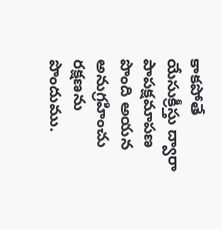కాకపోతే యేసుక్రీస్తు ద్వారా పాపక్షమాపణ పొంది అయన అనుగ్రహించు రక్షణను పొందుము.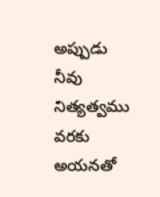అప్పుడు నీవు నిత్యత్వము వరకు అయనతో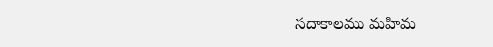సదాకాలము మహిమ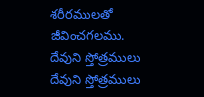శరీరములతో జీవించగలము.
దేవుని స్తోత్రములు
దేవుని స్తోత్రములు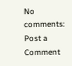No comments:
Post a Comment